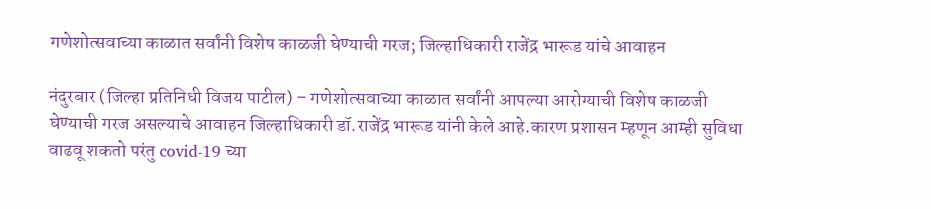गणेशोत्सवाच्या काळात सर्वांनी विशेष काळजी घेण्याची गरज; जिल्हाधिकारी राजेंद्र भारूड यांचे आवाहन

नंदुरबार (जिल्हा प्रतिनिधी विजय पाटील) – गणेशोत्सवाच्या काळात सर्वांनी आपल्या आरोग्याची विशेष काळजी घेण्याची गरज असल्याचे आवाहन जिल्हाधिकारी डॉ.राजेंद्र भारूड यांनी केले आहे.कारण प्रशासन म्हणून आम्ही सुविधा वाढवू शकतो परंतु covid-19 च्या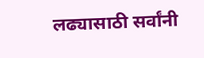लढ्यासाठी सर्वांनी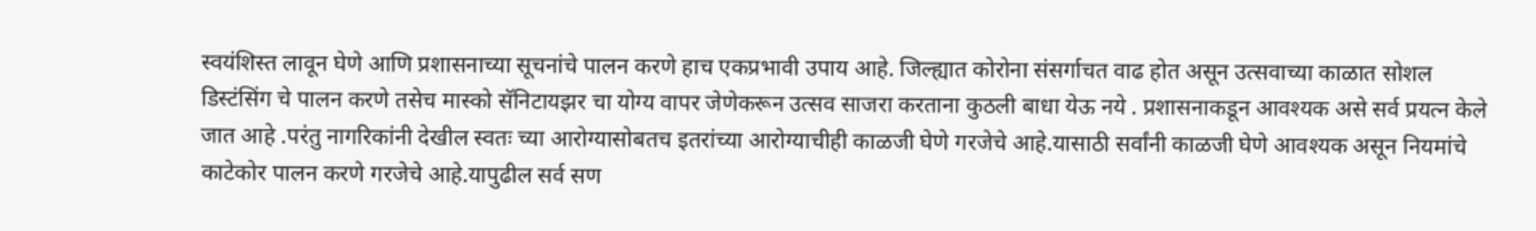स्वयंशिस्त लावून घेणे आणि प्रशासनाच्या सूचनांचे पालन करणे हाच एकप्रभावी उपाय आहे. जिल्ह्यात कोरोना संसर्गाचत वाढ होत असून उत्सवाच्या काळात सोशल डिस्टंसिंग चे पालन करणे तसेच मास्को सॅनिटायझर चा योग्य वापर जेणेकरून उत्सव साजरा करताना कुठली बाधा येऊ नये . प्रशासनाकडून आवश्यक असे सर्व प्रयत्न केले जात आहे .परंतु नागरिकांनी देखील स्वतः च्या आरोग्यासोबतच इतरांच्या आरोग्याचीही काळजी घेणे गरजेचे आहे.यासाठी सर्वांनी काळजी घेणे आवश्यक असून नियमांचे काटेकोर पालन करणे गरजेचे आहे.यापुढील सर्व सण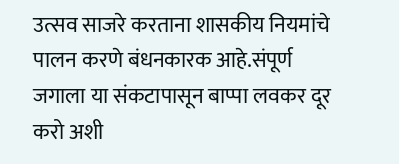उत्सव साजरे करताना शासकीय नियमांचे पालन करणे बंधनकारक आहे.संपूर्ण जगाला या संकटापासून बाप्पा लवकर दूर करो अशी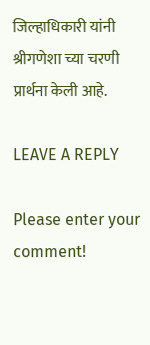जिल्हाधिकारी यांनी श्रीगणेशा च्या चरणी प्रार्थना केली आहे.

LEAVE A REPLY

Please enter your comment!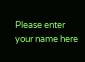Please enter your name here